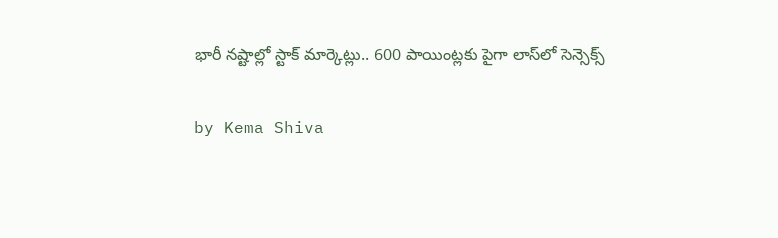భారీ నష్టాల్లో స్టాక్ మార్కెట్లు.. 600 పాయింట్లకు పైగా లాస్‌లో సెన్సెక్స్

by Kema Shiva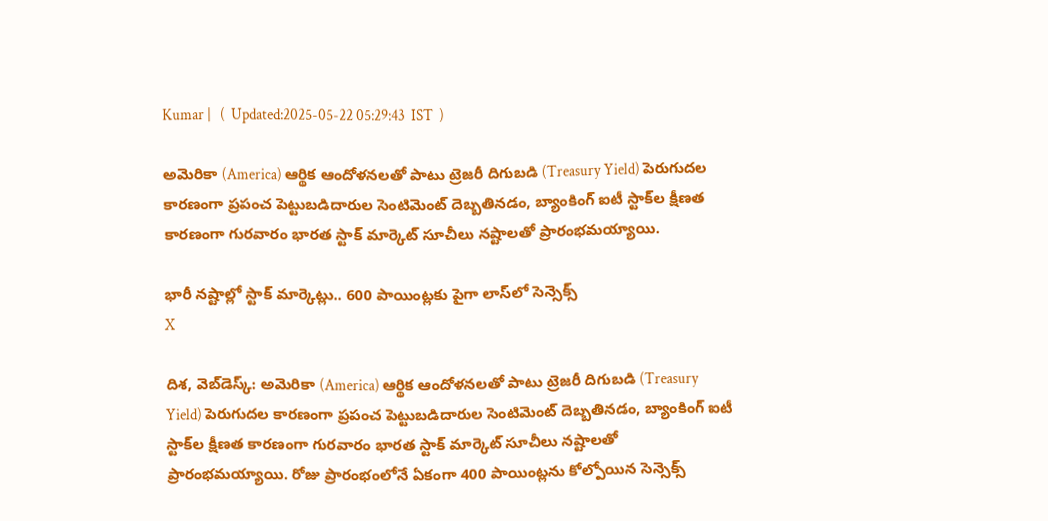Kumar |   (  Updated:2025-05-22 05:29:43  IST  )

అమెరికా (America) ఆర్థిక ఆందోళనలతో పాటు ట్రెజరీ దిగుబడి (Treasury Yield) పెరుగుదల కారణంగా ప్రపంచ పెట్టుబడిదారుల సెంటిమెంట్ దెబ్బతినడం, బ్యాంకింగ్ ఐటీ స్టాక్‌ల క్షీణత కారణంగా గురవారం భారత స్టాక్ మార్కెట్ సూచీలు నష్టాలతో ప్రారంభమయ్యాయి.

భారీ నష్టాల్లో స్టాక్ మార్కెట్లు.. 600 పాయింట్లకు పైగా లాస్‌లో సెన్సెక్స్
X

దిశ, వెబ్‌డెస్క్: అమెరికా (America) ఆర్థిక ఆందోళనలతో పాటు ట్రెజరీ దిగుబడి (Treasury Yield) పెరుగుదల కారణంగా ప్రపంచ పెట్టుబడిదారుల సెంటిమెంట్ దెబ్బతినడం, బ్యాంకింగ్ ఐటీ స్టాక్‌ల క్షీణత కారణంగా గురవారం భారత స్టాక్ మార్కెట్ సూచీలు నష్టాలతో ప్రారంభమయ్యాయి. రోజు ప్రారంభంలోనే ఏకంగా 400 పాయింట్లను కోల్పోయిన సెన్సెక్స్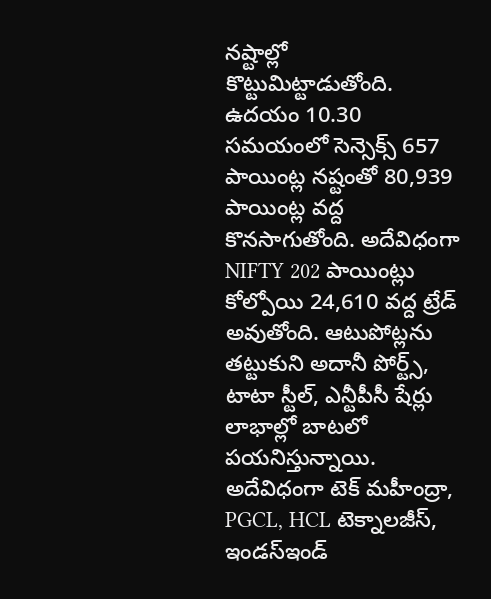నష్టాల్లో కొట్టుమిట్టాడుతోంది. ఉదయం 10.30 సమయంలో సెన్సెక్స్ 657 పాయింట్ల నష్టంతో 80,939 పాయింట్ల వద్ద కొనసాగుతోంది. అదేవిధంగా NIFTY 202 పాయింట్లు కోల్పోయి 24,610 వద్ద ట్రేడ్ అవుతోంది. ఆటుపోట్లను తట్టుకుని అదానీ పోర్ట్స్‌, టాటా స్టీల్‌, ఎన్టీపీసీ షేర్లు లాభాల్లో బాటలో పయనిస్తున్నాయి. అదేవిధంగా టెక్‌ మహీంద్రా, PGCL, HCL టెక్నాలజీస్‌, ఇండస్‌ఇండ్‌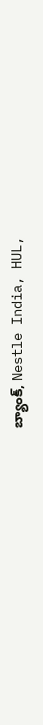బ్యాంక్‌, Nestle India, HUL,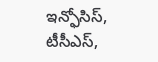ఇన్ఫోసిస్‌, టీసీఎస్,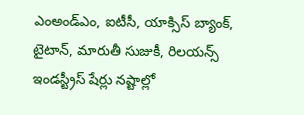ఎంఅండ్‌ఎం, ఐటీసీ, యాక్సిస్‌ బ్యాంక్‌, టైటాన్‌, మారుతీ సుజుకీ, రిలయన్స్‌ ఇండస్ట్రీస్‌ షేర్లు నష్టాల్లో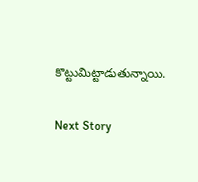కొట్టుమిట్టాడుతున్నాయి.

Next Story